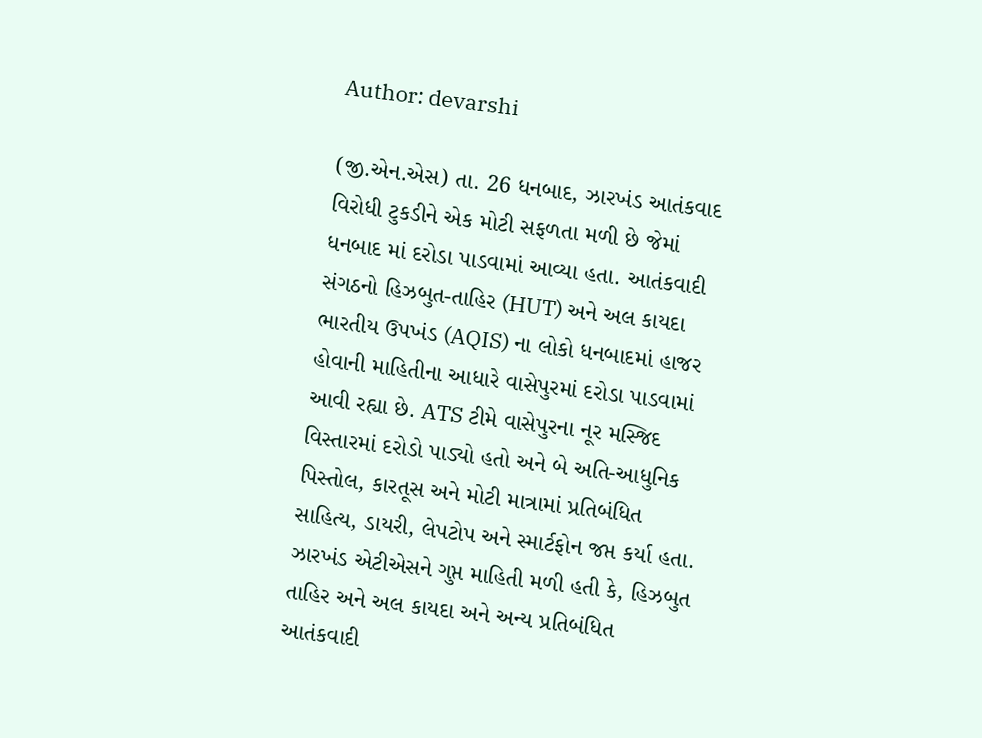Author: devarshi

(જી.એન.એસ) તા. 26 ધનબાદ, ઝારખંડ આતંકવાદ વિરોધી ટુકડીને એક મોટી સફળતા મળી છે જેમાં ધનબાદ માં દરોડા પાડવામાં આવ્યા હતા. આતંકવાદી સંગઠનો હિઝબુત-તાહિર (HUT) અને અલ કાયદા ભારતીય ઉપખંડ (AQIS) ના લોકો ધનબાદમાં હાજર હોવાની માહિતીના આધારે વાસેપુરમાં દરોડા પાડવામાં આવી રહ્યા છે. ATS ટીમે વાસેપુરના નૂર મસ્જિદ વિસ્તારમાં દરોડો પાડ્યો હતો અને બે અતિ-આધુનિક પિસ્તોલ, કારતૂસ અને મોટી માત્રામાં પ્રતિબંધિત સાહિત્ય, ડાયરી, લેપટોપ અને સ્માર્ટફોન જપ્ત કર્યા હતા. ઝારખંડ એટીએસને ગુપ્ત માહિતી મળી હતી કે, હિઝબુત તાહિર અને અલ કાયદા અને અન્ય પ્રતિબંધિત આતંકવાદી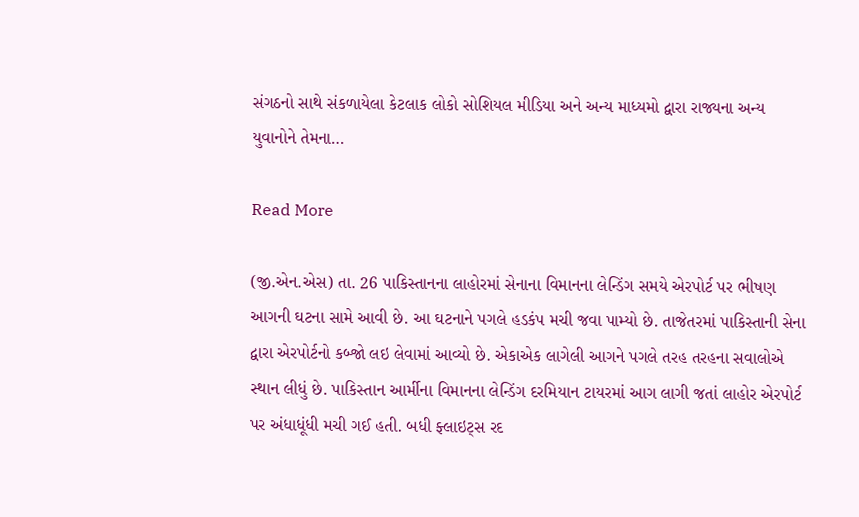સંગઠનો સાથે સંકળાયેલા કેટલાક લોકો સોશિયલ મીડિયા અને અન્ય માધ્યમો દ્વારા રાજ્યના અન્ય યુવાનોને તેમના…

Read More

(જી.એન.એસ) તા. 26 પાકિસ્તાનના લાહોરમાં સેનાના વિમાનના લેન્ડિંગ સમયે એરપોર્ટ પર ભીષણ આગની ઘટના સામે આવી છે. આ ઘટનાને પગલે હડકંપ મચી જવા પામ્યો છે. તાજેતરમાં પાકિસ્તાની સેના દ્વારા એરપોર્ટનો કબ્જો લઇ લેવામાં આવ્યો છે. એકાએક લાગેલી આગને પગલે તરહ તરહના સવાલોએ સ્થાન લીધું છે. પાકિસ્તાન આર્મીના વિમાનના લેન્ડિંગ દરમિયાન ટાયરમાં આગ લાગી જતાં લાહોર એરપોર્ટ પર અંધાધૂંધી મચી ગઈ હતી. બધી ફ્લાઇટ્સ રદ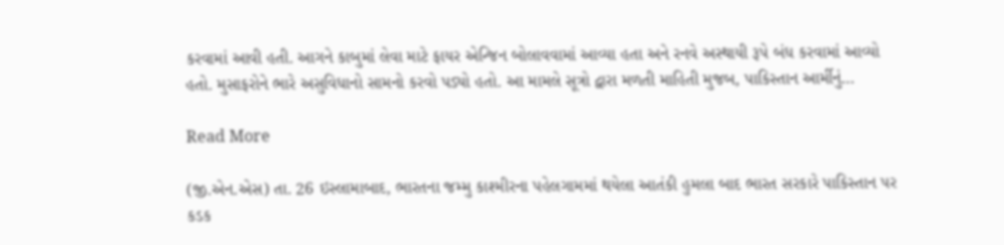કરવામાં આવી હતી. આગને કાબુમાં લેવા માટે ફાયર એન્જિન બોલાવવામાં આવ્યા હતા અને રનવે અસ્થાયી રૂપે બંધ કરવામાં આવ્યો હતો. મુસાફરોને ભારે અસુવિધાનો સામનો કરવો પડ્યો હતો. આ મામલે સૂત્રો દ્વારા મળતી માહિતી મુજબ, પાકિસ્તાન આર્મીનું…

Read More

(જી.એન.એસ) તા. 26 ઇસ્લામાબાદ, ભારતના જમ્મુ કાશ્મીરના પહેલગામમાં થયેલા આતંકી હુમલા બાદ ભારત સરકારે પાકિસ્તાન પર કડક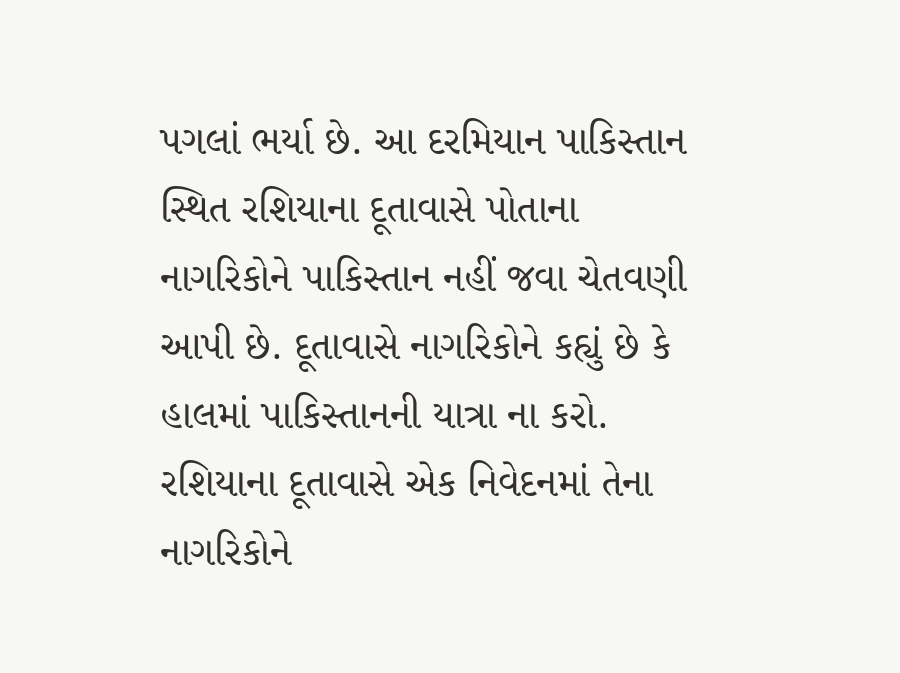પગલાં ભર્યા છે. આ દરમિયાન પાકિસ્તાન સ્થિત રશિયાના દૂતાવાસે પોતાના નાગરિકોને પાકિસ્તાન નહીં જવા ચેતવણી આપી છે. દૂતાવાસે નાગરિકોને કહ્યું છે કે હાલમાં પાકિસ્તાનની યાત્રા ના કરો. રશિયાના દૂતાવાસે એક નિવેદનમાં તેના નાગરિકોને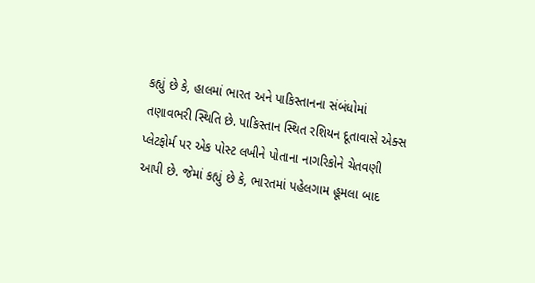કહ્યું છે કે, હાલમાં ભારત અને પાકિસ્તાનના સંબંધોમાં તણાવભરી સ્થિતિ છે. પાકિસ્તાન સ્થિત રશિયન દૂતાવાસે એક્સ પ્લેટફોર્મ પર એક પોસ્ટ લખીને પોતાના નાગરિકોને ચેતવણી આપી છે. જેમાં કહ્યું છે કે, ભારતમાં પહેલગામ હૂમલા બાદ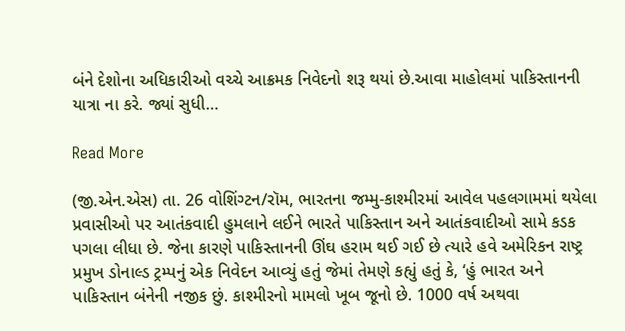બંને દેશોના અધિકારીઓ વચ્ચે આક્રમક નિવેદનો શરૂ થયાં છે.આવા માહોલમાં પાકિસ્તાનની યાત્રા ના કરે. જ્યાં સુધી…

Read More

(જી.એન.એસ) તા. 26 વોશિંગ્ટન/રૉમ, ભારતના જમ્મુ-કાશ્મીરમાં આવેલ પહલગામમાં થયેલા પ્રવાસીઓ પર આતંકવાદી હુમલાને લઈને ભારતે પાકિસ્તાન અને આતંકવાદીઓ સામે કડક પગલા લીધા છે. જેના કારણે પાકિસ્તાનની ઊંઘ હરામ થઈ ગઈ છે ત્યારે હવે અમેરિકન રાષ્ટ્ર પ્રમુખ ડોનાલ્ડ ટ્રમ્પનું એક નિવેદન આવ્યું હતું જેમાં તેમણે કહ્યું હતું કે, ‘હું ભારત અને પાકિસ્તાન બંનેની નજીક છું. કાશ્મીરનો મામલો ખૂબ જૂનો છે. 1000 વર્ષ અથવા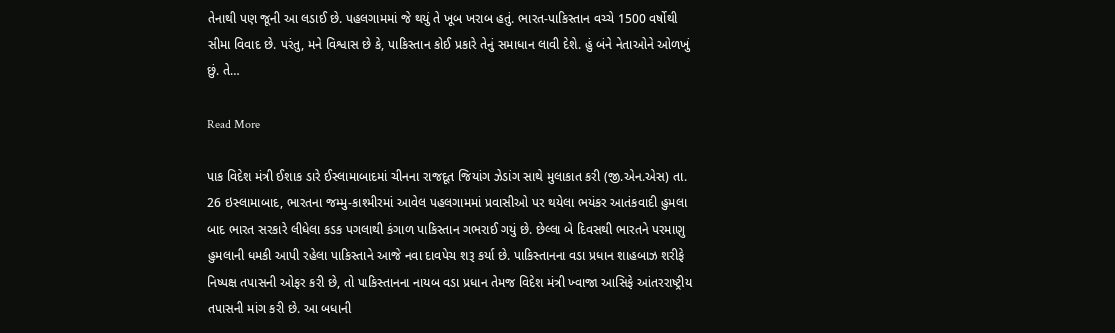તેનાથી પણ જૂની આ લડાઈ છે. પહલગામમાં જે થયું તે ખૂબ ખરાબ હતું. ભારત-પાકિસ્તાન વચ્ચે 1500 વર્ષોથી સીમા વિવાદ છે. પરંતુ, મને વિશ્વાસ છે કે, પાકિસ્તાન કોઈ પ્રકારે તેનું સમાધાન લાવી દેશે. હું બંને નેતાઓને ઓળખું છું. તે…

Read More

પાક વિદેશ મંત્રી ઈશાક ડારે ઈસ્લામાબાદમાં ચીનના રાજદૂત જિયાંગ ઝેડાંગ સાથે મુલાકાત કરી (જી.એન.એસ) તા. 26 ઇસ્લામાબાદ, ભારતના જમ્મુ-કાશ્મીરમાં આવેલ પહલગામમાં પ્રવાસીઓ પર થયેલા ભયંકર આતંકવાદી હુમલા બાદ ભારત સરકારે લીધેલા કડક પગલાથી કંગાળ પાકિસ્તાન ગભરાઈ ગયું છે. છેલ્લા બે દિવસથી ભારતને પરમાણુ હુમલાની ધમકી આપી રહેલા પાકિસ્તાને આજે નવા દાવપેચ શરૂ કર્યા છે. પાકિસ્તાનના વડા પ્રધાન શાહબાઝ શરીફે નિષ્પક્ષ તપાસની ઓફર કરી છે, તો પાકિસ્તાનના નાયબ વડા પ્રધાન તેમજ વિદેશ મંત્રી ખ્વાજા આસિફે આંતરરાષ્ટ્રીય તપાસની માંગ કરી છે. આ બધાની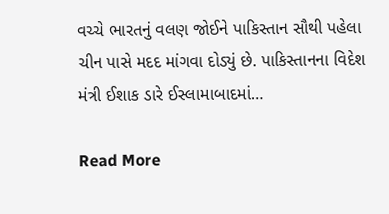વચ્ચે ભારતનું વલણ જોઈને પાકિસ્તાન સૌથી પહેલા ચીન પાસે મદદ માંગવા દોડ્યું છે. પાકિસ્તાનના વિદેશ મંત્રી ઈશાક ડારે ઈસ્લામાબાદમાં…

Read More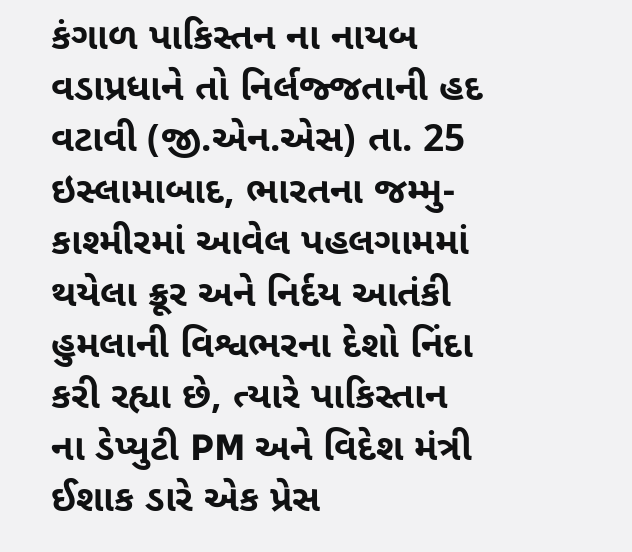કંગાળ પાકિસ્તન ના નાયબ વડાપ્રધાને તો નિર્લજ્જતાની હદ વટાવી (જી.એન.એસ) તા. 25 ઇસ્લામાબાદ, ભારતના જમ્મુ-કાશ્મીરમાં આવેલ પહલગામમાં થયેલા ક્રૂર અને નિર્દય આતંકી હુમલાની વિશ્વભરના દેશો નિંદા કરી રહ્યા છે, ત્યારે પાકિસ્તાન ના ડેપ્યુટી PM અને વિદેશ મંત્રી ઈશાક ડારે એક પ્રેસ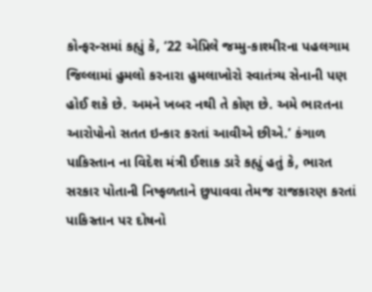કોન્ફરન્સમાં કહ્યું કે, ‘22 એપ્રિલે જમ્મુ-કાશ્મીરના પહલગામ જિલ્લામાં હુમલો કરનારા હુમલાખોરો સ્વાતંત્ર્ય સેનાની પણ હોઈ શકે છે. અમને ખબર નથી તે કોણ છે. અમે ભારતના આરોપોનો સતત ઇન્કાર કરતાં આવીએ છીએ.’ કંગાળ પાકિસ્તાન ના વિદેશ મંત્રી ઈશાક ડારે કહ્યું હતું કે, ભારત સરકાર પોતાની નિષ્ફળતાને છુપાવવા તેમજ રાજકારણ કરતાં પાકિસ્તાન પર દોષનો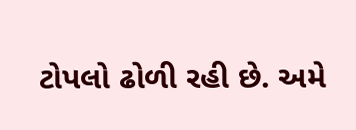ટોપલો ઢોળી રહી છે. અમે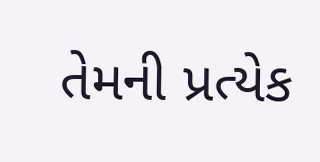તેમની પ્રત્યેક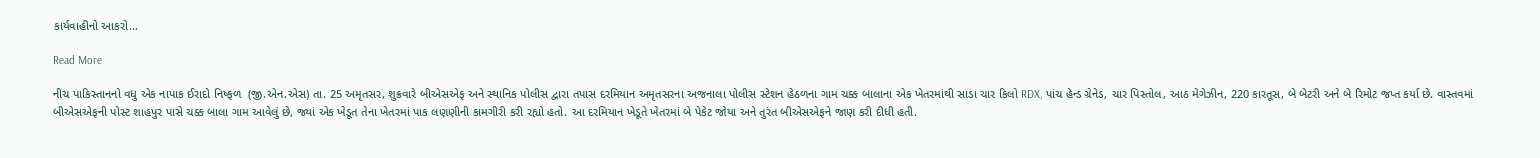કાર્યવાહીનો આકરો…

Read More

નીચ પાકિસ્તાનનો વધુ એક નાપાક ઈરાદો નિષ્ફળ  (જી.એન.એસ) તા. 25 અમૃતસર, શુક્રવારે બીએસએફ અને સ્થાનિક પોલીસ દ્વારા તપાસ દરમિયાન અમૃતસરના અજનાલા પોલીસ સ્ટેશન હેઠળના ગામ ચક્ક બાલાના એક ખેતરમાંથી સાડા ચાર કિલો RDX, પાંચ હેન્ડ ગ્રેનેડ, ચાર પિસ્તોલ, આઠ મેગેઝીન, 220 કારતૂસ, બે બેટરી અને બે રિમોટ જપ્ત કર્યા છે. વાસ્તવમાં બીએસએફની પોસ્ટ શાહપુર પાસે ચક્ક બાલા ગામ આવેલું છે, જ્યાં એક ખેડૂત તેના ખેતરમાં પાક લણણીની કામગીરી કરી રહ્યો હતો. આ દરમિયાન ખેડૂતે ખેતરમાં બે પેકેટ જોયા અને તુરંત બીએસએફને જાણ કરી દીધી હતી.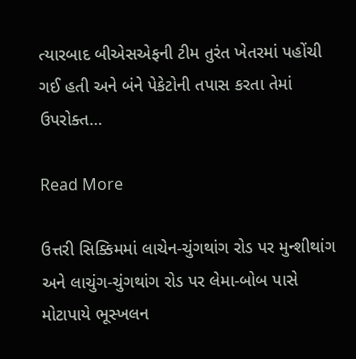ત્યારબાદ બીએસએફની ટીમ તુરંત ખેતરમાં પહોંચી ગઈ હતી અને બંને પેકેટોની તપાસ કરતા તેમાં ઉપરોક્ત…

Read More

ઉત્તરી સિક્કિમમાં લાચેન-ચુંગથાંગ રોડ પર મુન્શીથાંગ અને લાચુંગ-ચુંગથાંગ રોડ પર લેમા-બોબ પાસે મોટાપાયે ભૂસ્ખલન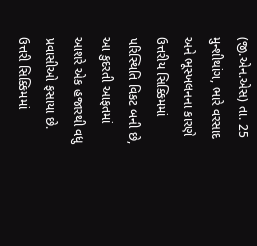(જી.એન.એસ) તા. 25 મુન્શીથાંગ, ભારે વરસાદ અને ભૂસ્ખલનના કારણે ઉત્તરીય સિક્કિમમાં પરિસ્થિતિ વિકટ બની છે, આ કુદરતી આફતમાં આશરે એક હજારથી વધુ પ્રવાસીઓ ફસાયા છે. ઉત્તરી સિક્કિમમાં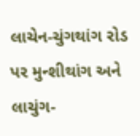લાચેન-ચુંગથાંગ રોડ પર મુન્શીથાંગ અને લાચુંગ-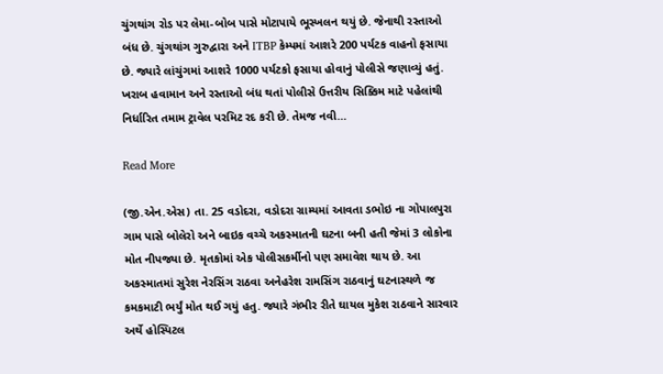ચુંગથાંગ રોડ પર લેમા-બોબ પાસે મોટાપાયે ભૂસ્ખલન થયું છે. જેનાથી રસ્તાઓ બંધ છે. ચુંગથાંગ ગુરુદ્વારા અને ITBP કેમ્પમાં આશરે 200 પર્યટક વાહનો ફસાયા છે. જ્યારે લાંચુંગમાં આશરે 1000 પર્યટકો ફસાયા હોવાનું પોલીસે જણાવ્યું હતું. ખરાબ હવામાન અને રસ્તાઓ બંધ થતાં પોલીસે ઉત્તરીય સિક્કિમ માટે પહેલાંથી નિર્ધારિત તમામ ટ્રાવેલ પરમિટ રદ કરી છે. તેમજ નવી…

Read More

(જી.એન.એસ) તા. 25 વડોદરા, વડોદરા ગ્રામ્યમાં આવતા ડભોઇ ના ગોપાલપુરા ગામ પાસે બોલેરો અને બાઇક વચ્ચે અકસ્માતની ઘટના બની હતી જેમાં 3 લોકોના મોત નીપજ્યા છે. મૃતકોમાં એક પોલીસકર્મીનો પણ સમાવેશ થાય છે. આ અકસ્માતમાં સુરેશ નેરસિંગ રાઠવા અનેહરેશ રામસિંગ રાઠવાનું ઘટનાસ્થળે જ કમકમાટી ભર્યું મોત થઈ ગયું હતુ. જ્યારે ગંભીર રીતે ઘાયલ મુકેશ રાઠવાને સારવાર અર્થે હોસ્પિટલ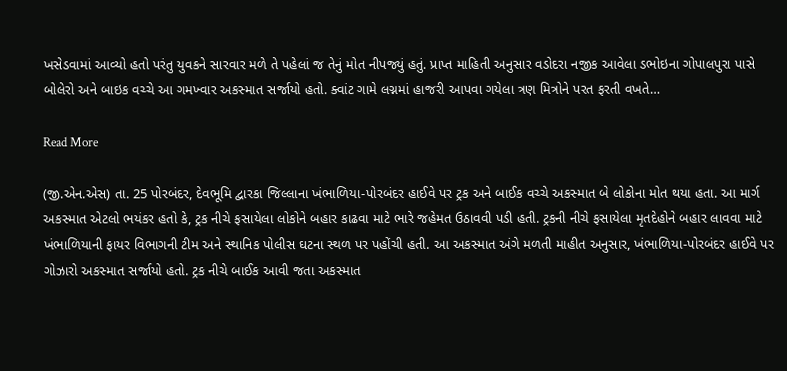ખસેડવામાં આવ્યો હતો પરંતુ યુવકને સારવાર મળે તે પહેલાં જ તેનું મોત નીપજ્યું હતું. પ્રાપ્ત માહિતી અનુસાર વડોદરા નજીક આવેલા ડભોઇના ગોપાલપુરા પાસે બોલેરો અને બાઇક વચ્ચે આ ગમખ્વાર અકસ્માત સર્જાયો હતો. ક્વાંટ ગામે લગ્નમાં હાજરી આપવા ગયેલા ત્રણ મિત્રોને પરત ફરતી વખતે…

Read More

(જી.એન.એસ) તા. 25 પોરબંદર, દેવભૂમિ દ્વારકા જિલ્લાના ખંભાળિયા-પોરબંદર હાઈવે પર ટ્રક અને બાઈક વચ્ચે અકસ્માત બે લોકોના મોત થયા હતા. આ માર્ગ અકસ્માત એટલો ભયંકર હતો કે, ટ્રક નીચે ફસાયેલા લોકોને બહાર કાઢવા માટે ભારે જહેમત ઉઠાવવી પડી હતી. ટ્રકની નીચે ફસાયેલા મૃતદેહોને બહાર લાવવા માટે ખંભાળિયાની ફાયર વિભાગની ટીમ અને સ્થાનિક પોલીસ ઘટના સ્થળ પર પહોંચી હતી. આ અકસ્માત અંગે મળતી માહીત અનુસાર, ખંભાળિયા-પોરબંદર હાઈવે પર ગોઝારો અકસ્માત સર્જાયો હતો. ટ્રક નીચે બાઈક આવી જતા અકસ્માત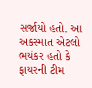સર્જાયો હતો. આ અકસ્માત એટલો ભયંકર હતો કે ફાયરની ટીમ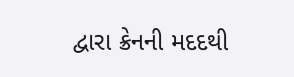દ્વારા ક્રેનની મદદથી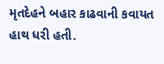મૃતદેહને બહાર કાઢવાની કવાયત હાથ ધરી હતી.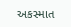અકસ્માત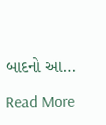બાદનો આ…

Read More